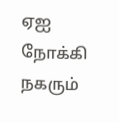ஏஐ நோக்கி நகரும்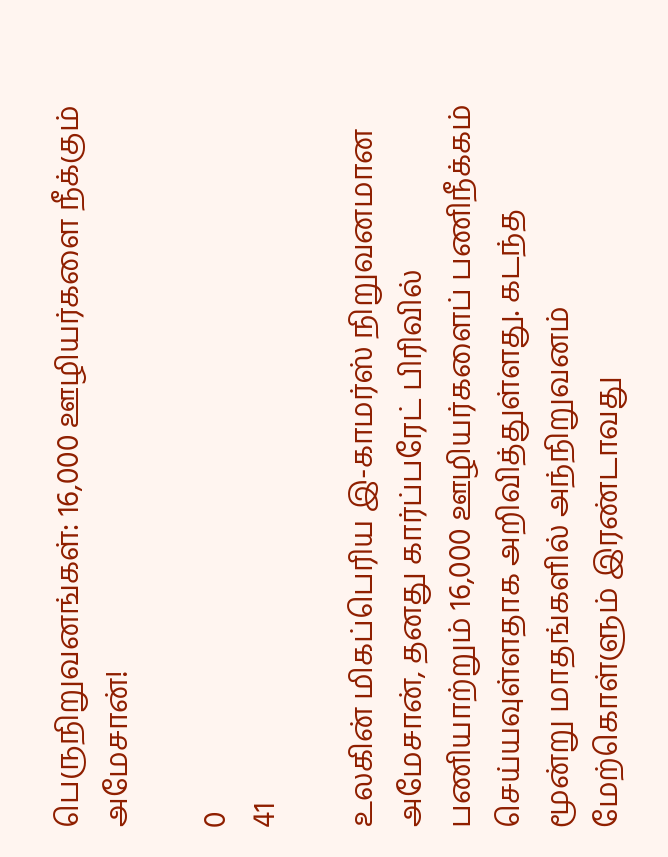பெருநிறுவனங்கள்: 16,000 ஊழியர்களை நீக்கும் அமேசான்!

0
41

உலகின் மிகப்பெரிய இ-காமர்ஸ் நிறுவனமான அமேசான், தனது கார்ப்பரேட் பிரிவில் பணியாற்றும் 16,000 ஊழியர்களைப் பணிநீக்கம் செய்யவுள்ளதாக அறிவித்துள்ளது. கடந்த மூன்று மாதங்களில் அந்நிறுவனம் மேற்கொள்ளும் இரண்டாவது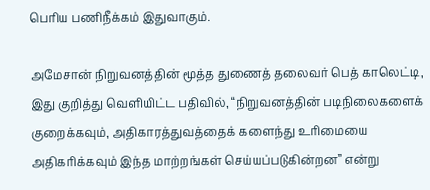பெரிய பணிநீக்கம் இதுவாகும்.

அமேசான் நிறுவனத்தின் மூத்த துணைத் தலைவர் பெத் காலெட்டி, இது குறித்து வெளியிட்ட பதிவில், “நிறுவனத்தின் படிநிலைகளைக் குறைக்கவும், அதிகாரத்துவத்தைக் களைந்து உரிமையை அதிகரிக்கவும் இந்த மாற்றங்கள் செய்யப்படுகின்றன” என்று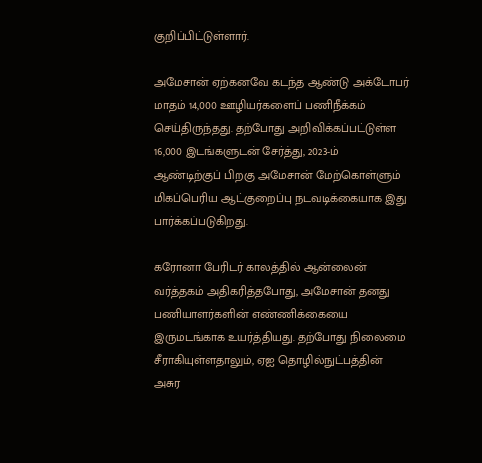குறிப்பிட்டுள்ளார்.

அமேசான் ஏற்கனவே கடந்த ஆண்டு அக்டோபர் மாதம் 14,000 ஊழியர்களைப் பணிநீக்கம் செய்திருந்தது. தற்போது அறிவிக்கப்பட்டுள்ள 16,000 இடங்களுடன் சேர்த்து, 2023-ம் ஆண்டிற்குப் பிறகு அமேசான் மேற்கொள்ளும் மிகப்பெரிய ஆட்குறைப்பு நடவடிக்கையாக இது பார்க்கப்படுகிறது.

கரோனா பேரிடர் காலத்தில் ஆன்லைன் வர்த்தகம் அதிகரித்தபோது, அமேசான் தனது பணியாளர்களின் எண்ணிக்கையை இருமடங்காக உயர்த்தியது. தற்போது நிலைமை சீராகியுள்ளதாலும், ஏஐ தொழில்நுட்பத்தின் அசுர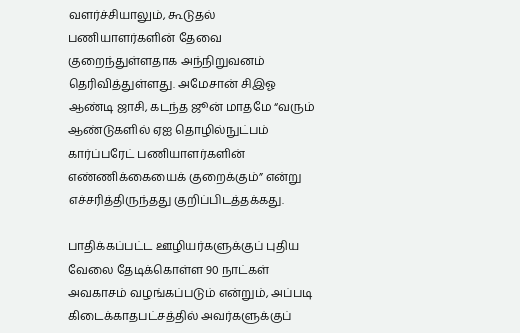வளர்ச்சியாலும், கூடுதல் பணியாளர்களின் தேவை குறைந்துள்ளதாக அந்நிறுவனம் தெரிவித்துள்ளது. அமேசான் சிஇஓ ஆண்டி ஜாசி, கடந்த ஜூன் மாதமே “வரும் ஆண்டுகளில் ஏஐ தொழில்நுட்பம் கார்ப்பரேட் பணியாளர்களின் எண்ணிக்கையைக் குறைக்கும்” என்று எச்சரித்திருந்தது குறிப்பிடத்தக்கது.

பாதிக்கப்பட்ட ஊழியர்களுக்குப் புதிய வேலை தேடிக்கொள்ள 90 நாட்கள் அவகாசம் வழங்கப்படும் என்றும், அப்படி கிடைக்காதபட்சத்தில் அவர்களுக்குப்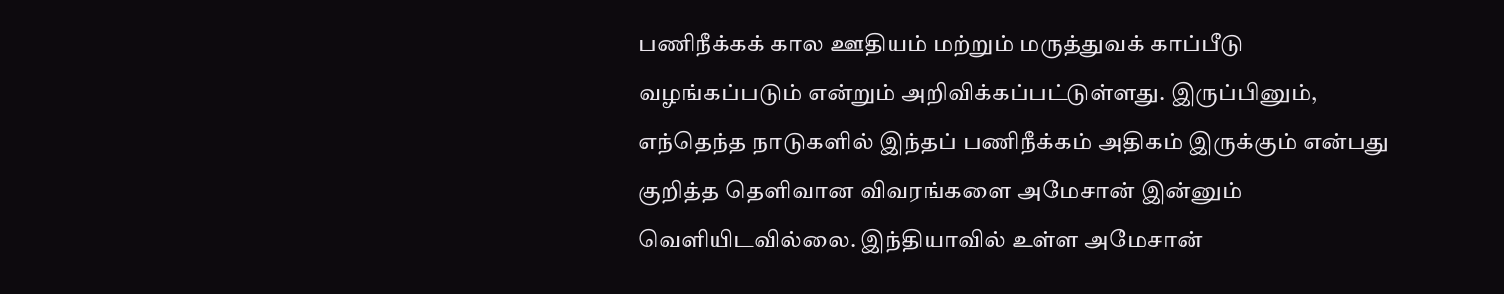பணிநீக்கக் கால ஊதியம் மற்றும் மருத்துவக் காப்பீடு வழங்கப்படும் என்றும் அறிவிக்கப்பட்டுள்ளது. இருப்பினும், எந்தெந்த நாடுகளில் இந்தப் பணிநீக்கம் அதிகம் இருக்கும் என்பது குறித்த தெளிவான விவரங்களை அமேசான் இன்னும் வெளியிடவில்லை. இந்தியாவில் உள்ள அமேசான்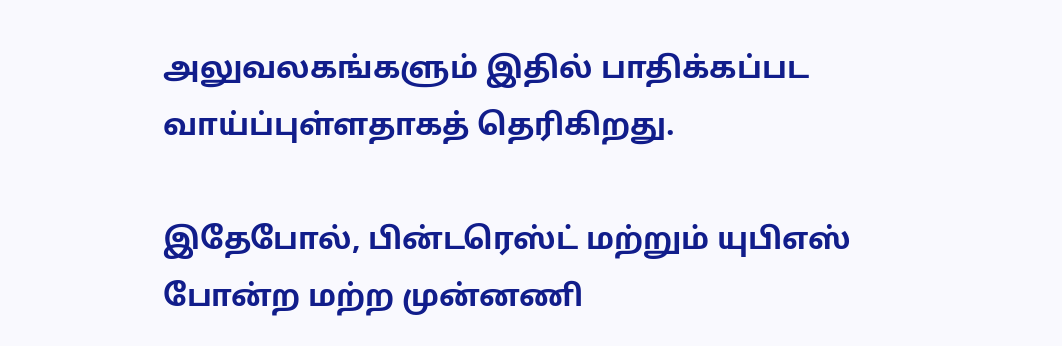அலுவலகங்களும் இதில் பாதிக்கப்பட வாய்ப்புள்ளதாகத் தெரிகிறது.

இதேபோல், பின்டரெஸ்ட் மற்றும் யுபிஎஸ்  போன்ற மற்ற முன்னணி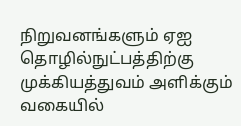நிறுவனங்களும் ஏஐ தொழில்நுட்பத்திற்கு முக்கியத்துவம் அளிக்கும் வகையில்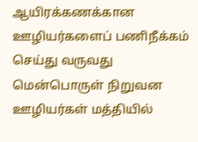ஆயிரக்கணக்கான ஊழியர்களைப் பணிநீக்கம் செய்து வருவது மென்பொருள் நிறுவன ஊழியர்கள் மத்தியில்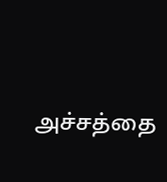அச்சத்தை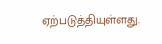ஏற்படுத்தியுள்ளது.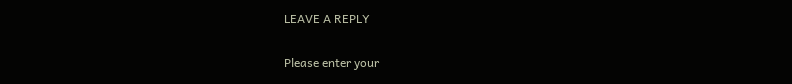LEAVE A REPLY

Please enter your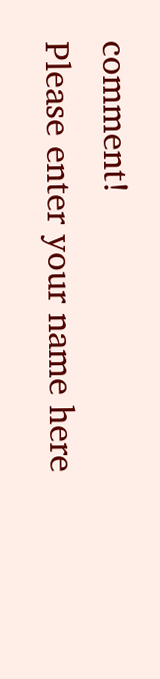comment!
Please enter your name here